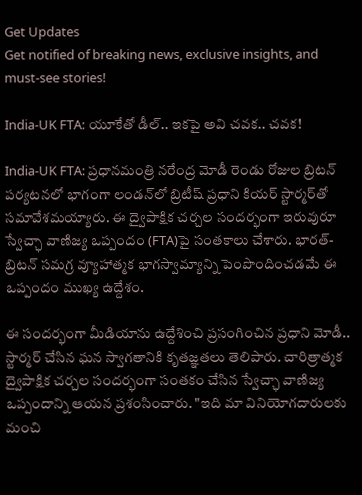Get Updates
Get notified of breaking news, exclusive insights, and must-see stories!

India-UK FTA: యూకేతో డీల్.. ఇకపై అవి చవక.. చవక!

India-UK FTA: ప్రధానమంత్రి నరేంద్ర మోడీ రెండు రోజుల బ్రిటన్ పర్యటనలో భాగంగా లండన్‌లో బ్రిటీష్ ప్రధాని కియర్ స్టార్మర్‌తో సమావేశమయ్యారు. ఈ ద్వైపాక్షిక చర్చల సందర్భంగా ఇరువురూ స్వేచ్ఛా వాణిజ్య ఒప్పందం (FTA)పై సంతకాలు చేశారు. భారత్-బ్రిటన్ సమగ్ర వ్యూహాత్మక భాగస్వామ్యాన్ని పెంపొందించడమే ఈ ఒప్పందం ముఖ్య ఉద్దేశం.

ఈ సందర్భంగా మీడియాను ఉద్దేశించి ప్రసంగించిన ప్రధాని మోడీ.. స్టార్మర్ చేసిన ఘన స్వాగతానికి కృతజ్ఞతలు తెలిపారు. చారిత్రాత్మక ద్వైపాక్షిక చర్చల సందర్భంగా సంతకం చేసిన స్వేచ్ఛా వాణిజ్య ఒప్పందాన్ని ఆయన ప్రశంసించారు. "ఇది మా వినియోగదారులకు మంచి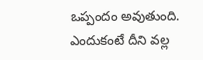ఒప్పందం అవుతుంది. ఎందుకంటే దీని వల్ల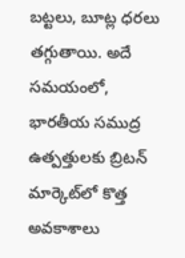బట్టలు, బూట్ల ధరలు తగ్గుతాయి. అదే సమయంలో, భారతీయ సముద్ర ఉత్పత్తులకు బ్రిటన్ మార్కెట్‌లో కొత్త అవకాశాలు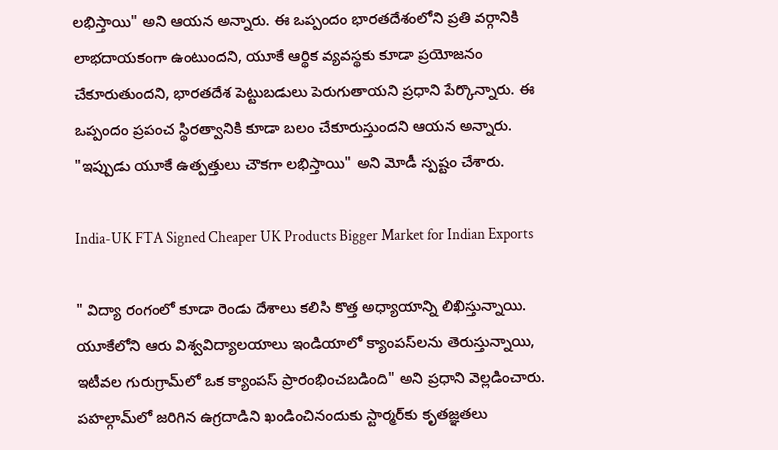లభిస్తాయి" అని ఆయన అన్నారు. ఈ ఒప్పందం భారతదేశంలోని ప్రతి వర్గానికి లాభదాయకంగా ఉంటుందని, యూకే ఆర్థిక వ్యవస్థకు కూడా ప్రయోజనం చేకూరుతుందని, భారతదేశ పెట్టుబడులు పెరుగుతాయని ప్రధాని పేర్కొన్నారు. ఈ ఒప్పందం ప్రపంచ స్థిరత్వానికి కూడా బలం చేకూరుస్తుందని ఆయన అన్నారు. "ఇప్పుడు యూకే ఉత్పత్తులు చౌకగా లభిస్తాయి" అని మోడీ స్పష్టం చేశారు.

India-UK FTA Signed Cheaper UK Products Bigger Market for Indian Exports

" విద్యా రంగంలో కూడా రెండు దేశాలు కలిసి కొత్త అధ్యాయాన్ని లిఖిస్తున్నాయి. యూకేలోని ఆరు విశ్వవిద్యాలయాలు ఇండియాలో క్యాంపస్‌లను తెరుస్తున్నాయి, ఇటీవల గురుగ్రామ్‌లో ఒక క్యాంపస్ ప్రారంభించబడింది" అని ప్రధాని వెల్లడించారు. పహల్గామ్‌లో జరిగిన ఉగ్రదాడిని ఖండించినందుకు స్టార్మర్‌కు కృతజ్ఞతలు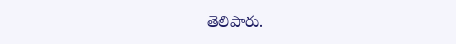తెలిపారు.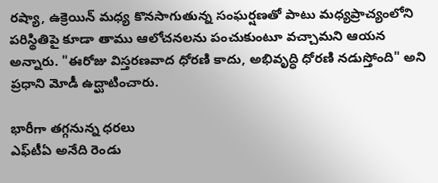రష్యా, ఉక్రెయిన్ మధ్య కొనసాగుతున్న సంఘర్షణతో పాటు మధ్యప్రాచ్యంలోని పరిస్థితిపై కూడా తాము ఆలోచనలను పంచుకుంటూ వచ్చామని ఆయన అన్నారు. "ఈరోజు విస్తరణవాద ధోరణి కాదు, అభివృద్ధి ధోరణి నడుస్తోంది" అని ప్రధాని మోడీ ఉద్ఘాటించారు.

భారీగా తగ్గనున్న ధరలు
ఎఫ్‌టీఏ అనేది రెండు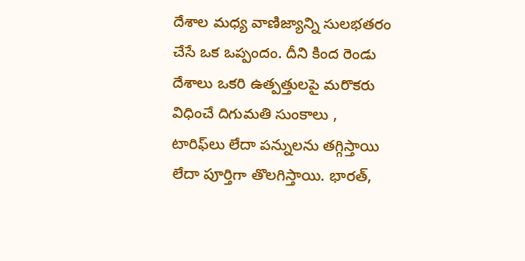దేశాల మధ్య వాణిజ్యాన్ని సులభతరం చేసే ఒక ఒప్పందం. దీని కింద రెండు దేశాలు ఒకరి ఉత్పత్తులపై మరొకరు విధించే దిగుమతి సుంకాలు , టారిఫ్‌లు లేదా పన్నులను తగ్గిస్తాయి లేదా పూర్తిగా తొలగిస్తాయి. భారత్,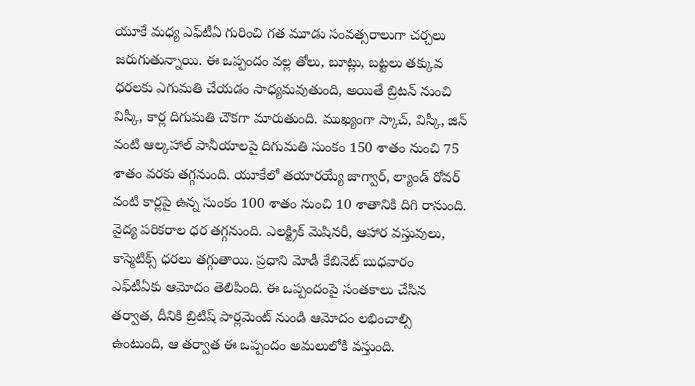యూకే మధ్య ఎఫ్‌టీఏ గురించి గత మూడు సంవత్సరాలుగా చర్చలు జరుగుతున్నాయి. ఈ ఒప్పందం వల్ల తోలు, బూట్లు, బట్టలు తక్కువ ధరలకు ఎగుమతి చేయడం సాధ్యమవుతుంది, అయితే బ్రిటన్ నుంచి విస్కీ, కార్ల దిగుమతి చౌకగా మారుతుంది. ముఖ్యంగా స్కాచ్, విస్కీ, జిన్ వంటి ఆల్కహాల్ పానీయాలపై దిగుమతి సుంకం 150 శాతం నుంచి 75 శాతం వరకు తగ్గనుంది. యూకేలో తయారయ్యే జాగ్వార్, ల్యాండ్ రోవర్ వంటి కార్లపై ఉన్న సుంకం 100 శాతం నుంచి 10 శాతానికి దిగి రానుంది. వైద్య పరికరాల ధర తగ్గనుంది. ఎలక్ట్రిక్ మెషినరీ, ఆహార వస్తువులు, కాస్మెటిక్స్ ధరలు తగ్గుతాయి. ప్రధాని మోడీ కేబినెట్ బుధవారం ఎఫ్‌టీఏకు ఆమోదం తెలిపింది. ఈ ఒప్పందంపై సంతకాలు చేసిన తర్వాత, దీనికి బ్రిటిష్ పార్లమెంట్ నుండి ఆమోదం లభించాల్సి ఉంటుంది, ఆ తర్వాత ఈ ఒప్పందం అమలులోకి వస్తుంది.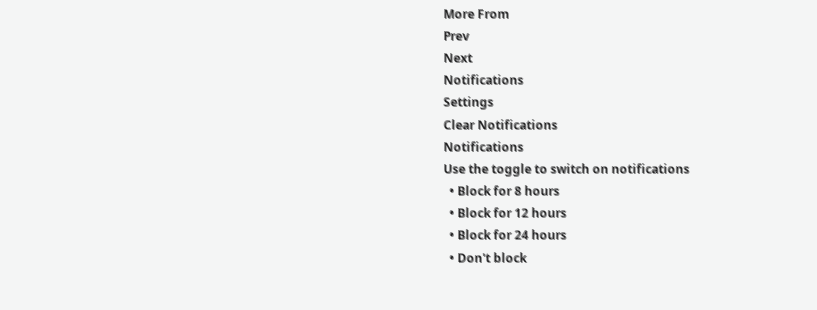More From
Prev
Next
Notifications
Settings
Clear Notifications
Notifications
Use the toggle to switch on notifications
  • Block for 8 hours
  • Block for 12 hours
  • Block for 24 hours
  • Don't block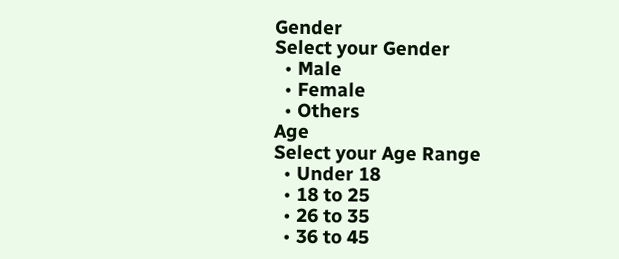Gender
Select your Gender
  • Male
  • Female
  • Others
Age
Select your Age Range
  • Under 18
  • 18 to 25
  • 26 to 35
  • 36 to 45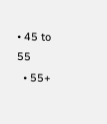• 45 to 55
  • 55+